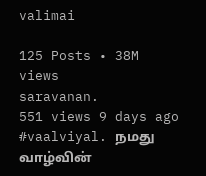valimai

125 Posts • 38M views
saravanan.
551 views 9 days ago
#vaalviyal. நமது வாழ்வின்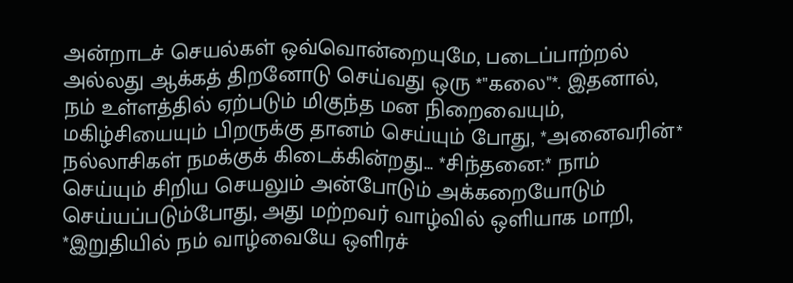அன்றாடச் செயல்கள் ஒவ்வொன்றையுமே, படைப்பாற்றல் அல்லது ஆக்கத் திறனோடு செய்வது ஒரு *"கலை"*. இதனால், நம் உள்ளத்தில் ஏற்படும் மிகுந்த மன நிறைவையும், மகிழ்சியையும் பிறருக்கு தானம் செய்யும் போது, *அனைவரின்* நல்லாசிகள் நமக்குக் கிடைக்கின்றது... *சிந்தனை:* நாம் செய்யும் சிறிய செயலும் அன்போடும் அக்கறையோடும் செய்யப்படும்போது, அது மற்றவர் வாழ்வில் ஒளியாக மாறி, *இறுதியில் நம் வாழ்வையே ஒளிரச்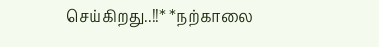செய்கிறது..!!* *நற்காலை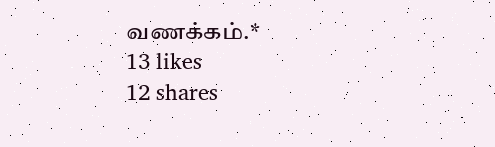வணக்கம்.*
13 likes
12 shares